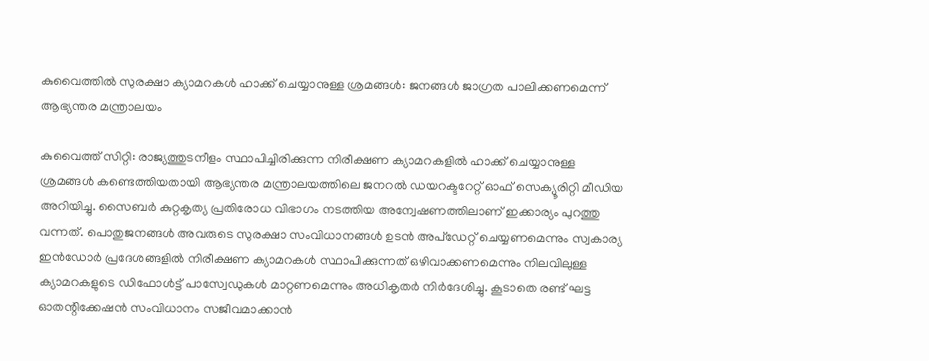കുവൈത്തിൽ സുരക്ഷാ ക്യാമറകൾ ഹാക്ക് ചെയ്യാനുള്ള ശ്രമങ്ങൾ: ജനങ്ങൾ ജാഗ്രത പാലിക്കണമെന്ന് ആഭ്യന്തര മന്ത്രാലയം

കുവൈത്ത് സിറ്റി: രാജ്യത്തുടനീളം സ്ഥാപിച്ചിരിക്കുന്ന നിരീക്ഷണ ക്യാമറകളിൽ ഹാക്ക് ചെയ്യാനുള്ള ശ്രമങ്ങൾ കണ്ടെത്തിയതായി ആഭ്യന്തര മന്ത്രാലയത്തിലെ ജനറൽ ഡയറക്ടറേറ്റ് ഓഫ് സെക്യൂരിറ്റി മീഡിയ അറിയിച്ചു. സൈബർ കുറ്റകൃത്യ പ്രതിരോധ വിഭാഗം നടത്തിയ അന്വേഷണത്തിലാണ് ഇക്കാര്യം പുറത്തു വന്നത്. പൊതുജനങ്ങൾ അവരുടെ സുരക്ഷാ സംവിധാനങ്ങൾ ഉടൻ അപ്ഡേറ്റ് ചെയ്യണമെന്നും സ്വകാര്യ ഇൻഡോർ പ്രദേശങ്ങളിൽ നിരീക്ഷണ ക്യാമറകൾ സ്ഥാപിക്കുന്നത് ഒഴിവാക്കണമെന്നും നിലവിലുള്ള ക്യാമറകളുടെ ഡിഫോൾട്ട് പാസ്വേഡുകൾ മാറ്റണമെന്നും അധികൃതർ നിർദേശിച്ചു. കൂടാതെ രണ്ട് ഘട്ട ഓതന്റിക്കേഷൻ സംവിധാനം സജീവമാക്കാൻ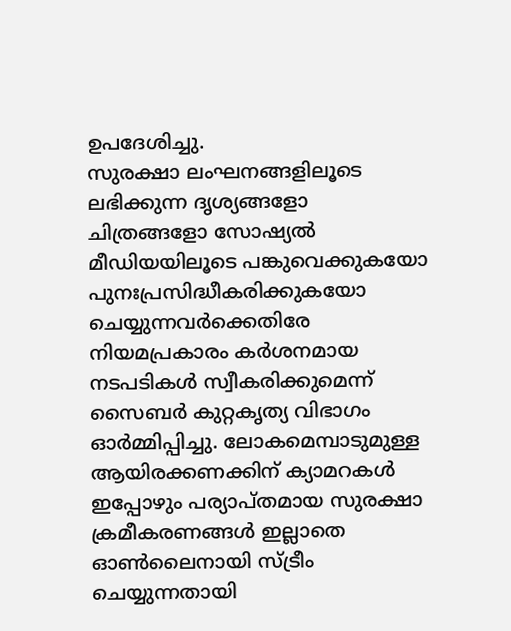ഉപദേശിച്ചു.
സുരക്ഷാ ലംഘനങ്ങളിലൂടെ ലഭിക്കുന്ന ദൃശ്യങ്ങളോ ചിത്രങ്ങളോ സോഷ്യൽ മീഡിയയിലൂടെ പങ്കുവെക്കുകയോ പുനഃപ്രസിദ്ധീകരിക്കുകയോ ചെയ്യുന്നവർക്കെതിരേ നിയമപ്രകാരം കർശനമായ നടപടികൾ സ്വീകരിക്കുമെന്ന് സൈബർ കുറ്റകൃത്യ വിഭാഗം ഓർമ്മിപ്പിച്ചു. ലോകമെമ്പാടുമുള്ള ആയിരക്കണക്കിന് ക്യാമറകൾ ഇപ്പോഴും പര്യാപ്തമായ സുരക്ഷാ ക്രമീകരണങ്ങൾ ഇല്ലാതെ ഓൺലൈനായി സ്ട്രീം ചെയ്യുന്നതായി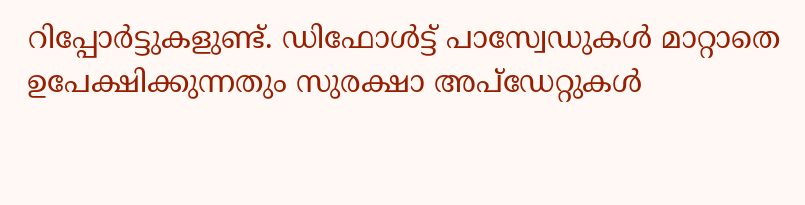റിപ്പോർട്ടുകളുണ്ട്. ഡിഫോൾട്ട് പാസ്വേഡുകൾ മാറ്റാതെ ഉപേക്ഷിക്കുന്നതും സുരക്ഷാ അപ്ഡേറ്റുകൾ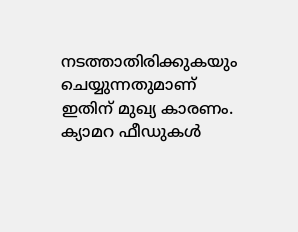നടത്താതിരിക്കുകയും ചെയ്യുന്നതുമാണ് ഇതിന് മുഖ്യ കാരണം.
ക്യാമറ ഫീഡുകൾ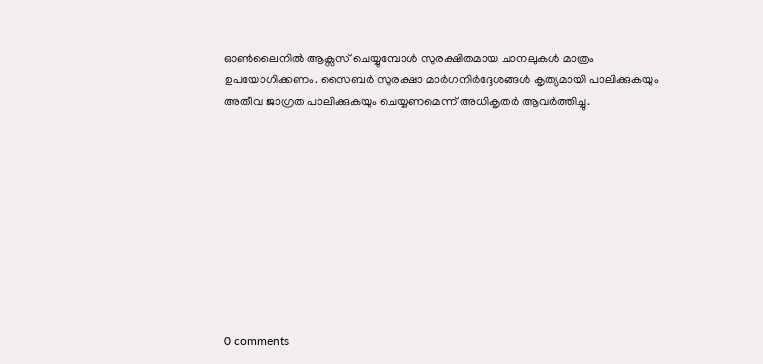ഓൺലൈനിൽ ആക്സസ് ചെയ്യുമ്പോൾ സുരക്ഷിതമായ ചാനലുകൾ മാത്രം ഉപയോഗിക്കണം. സൈബർ സുരക്ഷാ മാർഗനിർദ്ദേശങ്ങൾ കൃത്യമായി പാലിക്കുകയും അതീവ ജാഗ്രത പാലിക്കുകയും ചെയ്യണമെന്ന് അധികൃതർ ആവർത്തിച്ചു.










0 comments